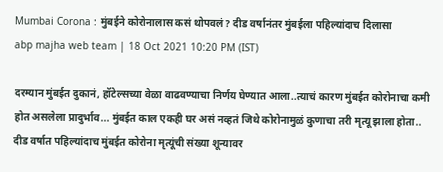Mumbai Corona : मुंबईने कोरोनालास कसं थोपवलं? दीड वर्षानंतर मुंबईला पहिल्यांदाच दिलासा
abp majha web team | 18 Oct 2021 10:20 PM (IST)

दरम्यान मुंबईत दुकानं, हॉटेल्सच्या वेळा वाढवण्याचा निर्णय घेण्यात आला..त्याचं कारण मुंबईत कोरोनाचा कमी होत असलेला प्रादुर्भाव... मुंबईत काल एकही घर असं नव्हतं जिथे कोरोनामुळं कुणाचा तरी मृत्यू झाला होता.. दीड वर्षात पहिल्यांदाच मुंबईत कोरोना मृत्यूंची संख्या शून्यावर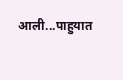आली...पाहुयात